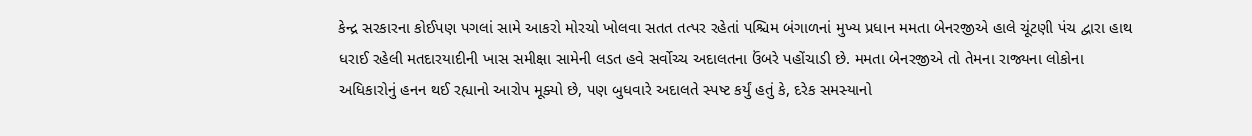કેન્દ્ર સરકારના કોઈપણ પગલાં સામે આકરો મોરચો ખોલવા સતત તત્પર રહેતાં પશ્ચિમ બંગાળનાં મુખ્ય પ્રધાન મમતા બેનરજીએ હાલે ચૂંટણી પંચ દ્વારા હાથ ધરાઈ રહેલી મતદારયાદીની ખાસ સમીક્ષા સામેની લડત હવે સર્વોચ્ચ અદાલતના ઉંબરે પહોંચાડી છે. મમતા બેનરજીએ તો તેમના રાજ્યના લોકોના અધિકારોનું હનન થઈ રહ્યાનો આરોપ મૂક્યો છે, પણ બુધવારે અદાલતે સ્પષ્ટ કર્યું હતું કે, દરેક સમસ્યાનો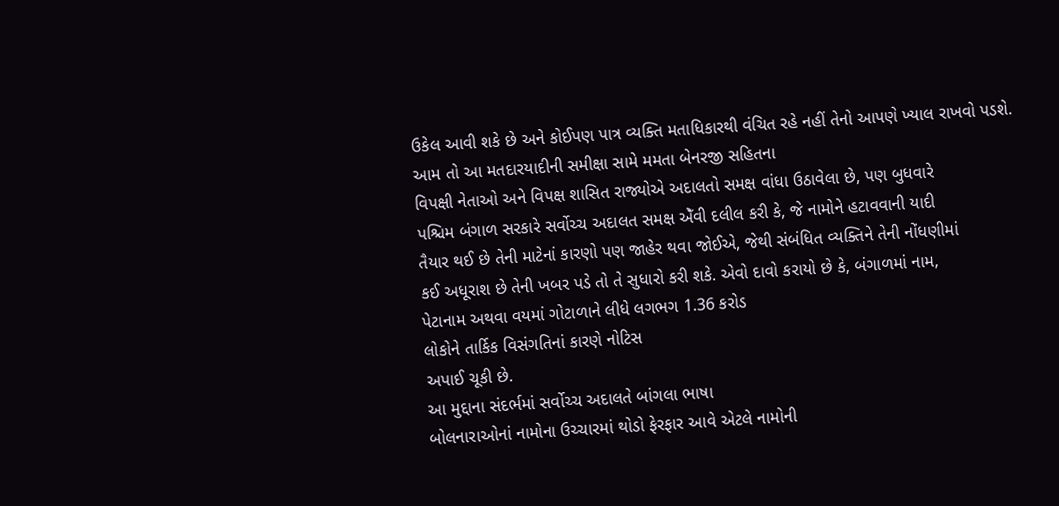ઉકેલ આવી શકે છે અને કોઈપણ પાત્ર વ્યક્તિ મતાધિકારથી વંચિત રહે નહીં તેનો આપણે ખ્યાલ રાખવો પડશે.
આમ તો આ મતદારયાદીની સમીક્ષા સામે મમતા બેનરજી સહિતના
વિપક્ષી નેતાઓ અને વિપક્ષ શાસિત રાજ્યોએ અદાલતો સમક્ષ વાંધા ઉઠાવેલા છે, પણ બુધવારે
પશ્ચિમ બંગાળ સરકારે સર્વોચ્ચ અદાલત સમક્ષ એઁવી દલીલ કરી કે, જે નામોને હટાવવાની યાદી
તૈયાર થઈ છે તેની માટેનાં કારણો પણ જાહેર થવા જોઈએ, જેથી સંબંધિત વ્યક્તિને તેની નોંધણીમાં
કઈ અધૂરાશ છે તેની ખબર પડે તો તે સુધારો કરી શકે. એવો દાવો કરાયો છે કે, બંગાળમાં નામ,
પેટાનામ અથવા વયમાં ગોટાળાને લીધે લગભગ 1.36 કરોડ
લોકોને તાર્કિક વિસંગતિનાં કારણે નોટિસ
અપાઈ ચૂકી છે.
આ મુદ્દાના સંદર્ભમાં સર્વોચ્ચ અદાલતે બાંગલા ભાષા
બોલનારાઓનાં નામોના ઉચ્ચારમાં થોડો ફેરફાર આવે એટલે નામોની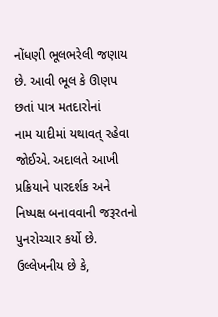નોંધણી ભૂલભરેલી જણાય છે. આવી ભૂલ કે ઊણપ છતાં પાત્ર મતદારોનાં
નામ યાદીમાં યથાવત્ રહેવા જોઈએ. અદાલતે આખી પ્રક્રિયાને પારદર્શક અને નિષ્પક્ષ બનાવવાની જરૂરતનો પુનરોચ્ચાર કર્યો છે.
ઉલ્લેખનીય છે કે,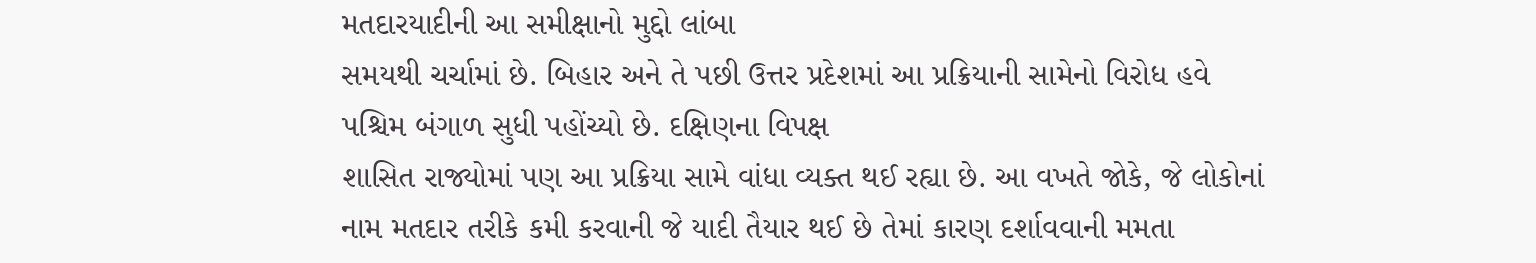મતદારયાદીની આ સમીક્ષાનો મુદ્દો લાંબા
સમયથી ચર્ચામાં છે. બિહાર અને તે પછી ઉત્તર પ્રદેશમાં આ પ્રક્રિયાની સામેનો વિરોધ હવે
પશ્ચિમ બંગાળ સુધી પહોંચ્યો છે. દક્ષિણના વિપક્ષ
શાસિત રાજ્યોમાં પણ આ પ્રક્રિયા સામે વાંધા વ્યક્ત થઈ રહ્યા છે. આ વખતે જોકે, જે લોકોનાં
નામ મતદાર તરીકે કમી કરવાની જે યાદી તૈયાર થઈ છે તેમાં કારણ દર્શાવવાની મમતા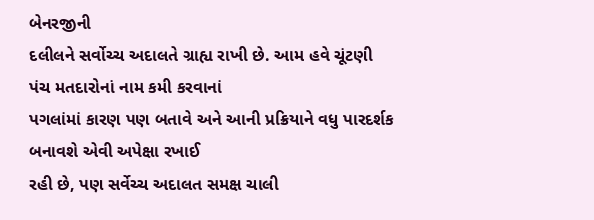બેનરજીની
દલીલને સર્વોચ્ચ અદાલતે ગ્રાહ્ય રાખી છે. આમ હવે ચૂંટણી પંચ મતદારોનાં નામ કમી કરવાનાં
પગલાંમાં કારણ પણ બતાવે અને આની પ્રક્રિયાને વધુ પારદર્શક બનાવશે એવી અપેક્ષા રખાઈ
રહી છે, પણ સર્વેચ્ચ અદાલત સમક્ષ ચાલી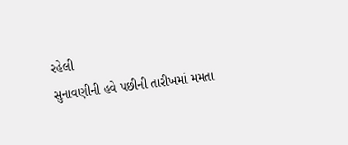રહેલી
સુનાવણીની હવે પછીની તારીખમાં મમતા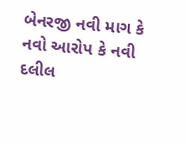બેનરજી નવી માગ કે નવો આરોપ કે નવી દલીલ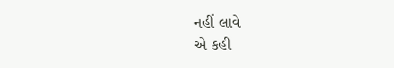નહીં લાવે
એ કહી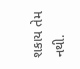શકાય તેમ નથી.